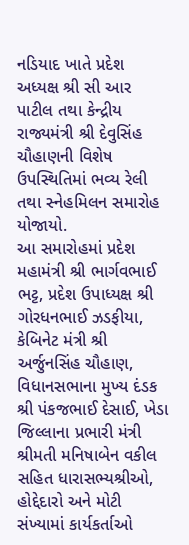નડિયાદ ખાતે પ્રદેશ અધ્યક્ષ શ્રી સી આર પાટીલ તથા કેન્દ્રીય રાજ્યમંત્રી શ્રી દેવુસિંહ ચૌહાણની વિશેષ ઉપસ્થિતિમાં ભવ્ય રેલી તથા સ્નેહમિલન સમારોહ યોજાયો.
આ સમારોહમાં પ્રદેશ મહામંત્રી શ્રી ભાર્ગવભાઈ ભટ્ટ, પ્રદેશ ઉપાધ્યક્ષ શ્રી ગોરધનભાઈ ઝડફીયા, કેબિનેટ મંત્રી શ્રી અર્જુનસિંહ ચૌહાણ, વિધાનસભાના મુખ્ય દંડક શ્રી પંકજભાઈ દેસાઈ, ખેડા જિલ્લાના પ્રભારી મંત્રી શ્રીમતી મનિષાબેન વકીલ સહિત ધારાસભ્યશ્રીઓ, હોદ્દેદારો અને મોટી સંખ્યામાં કાર્યકર્તાઓ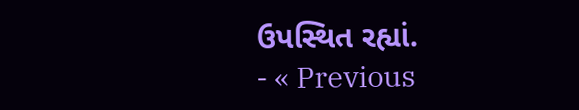ઉપસ્થિત રહ્યાં.
- « Previous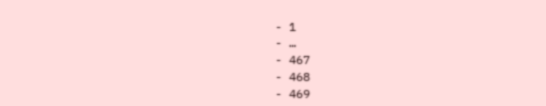- 1
- …
- 467
- 468
- 469